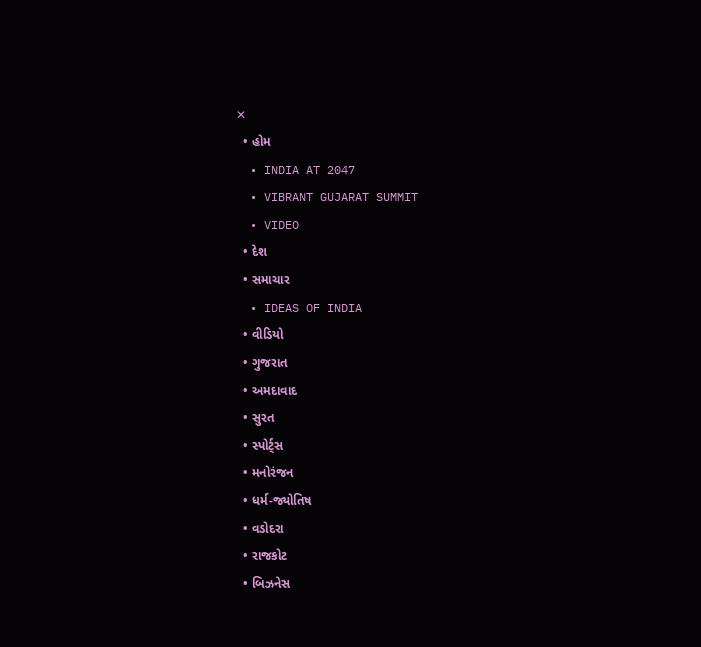✕
  • હોમ
  • INDIA AT 2047
  • VIBRANT GUJARAT SUMMIT
  • VIDEO
  • દેશ
  • સમાચાર
  • IDEAS OF INDIA
  • વીડિયો
  • ગુજરાત
  • અમદાવાદ
  • સુરત
  • સ્પોર્ટ્સ
  • મનોરંજન
  • ધર્મ-જ્યોતિષ
  • વડોદરા
  • રાજકોટ
  • બિઝનેસ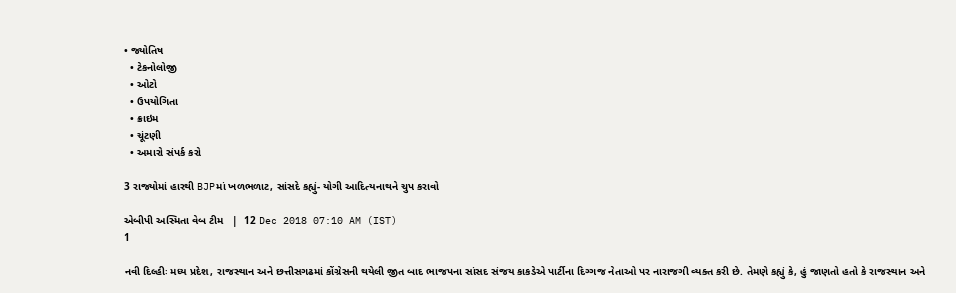• જ્યોતિષ
  • ટેકનોલોજી
  • ઓટો
  • ઉપયોગિતા
  • ક્રાઇમ
  • ચૂંટણી
  • અમારો સંપર્ક કરો

3 રાજ્યોમાં હારથી BJPમાં ખળભળાટ, સાંસદે કહ્યું- યોગી આદિત્યનાથને ચુપ કરાવો

એબીપી અસ્મિતા વેબ ટીમ   |  12 Dec 2018 07:10 AM (IST)
1

નવી દિલ્હીઃ મધ્ય પ્રદેશ, રાજસ્થાન અને છત્તીસગઢમાં કોંગ્રેસની થયેલી જીત બાદ ભાજપના સાંસદ સંજય કાકડેએ પાર્ટીના દિગ્ગજ નેતાઓ પર નારાજગી વ્યક્ત કરી છે. તેમણે કહ્યું કે, હું જાણતો હતો કે રાજસ્થાન અને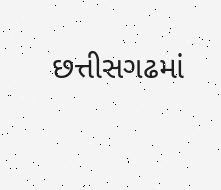છત્તીસગઢમાં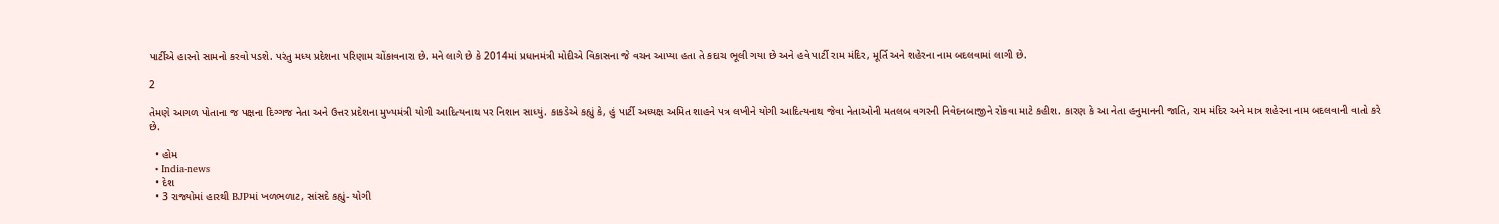પાર્ટીએ હારનો સામનો કરવો પડશે. પરંતુ મધ્ય પ્રદેશના પરિણામ ચોંકાવનારા છે. મને લાગે છે કે 2014માં પ્રધાનમંત્રી મોદીએ વિકાસના જે વચન આપ્યા હતા તે કદાચ ભૂલી ગયા છે અને હવે પાર્ટી રામ મંદિર, મૂર્તિ અને શહેરના નામ બદલવામાં લાગી છે.

2

તેમણે આગળ પોતાના જ પક્ષના દિગ્ગજ નેતા અને ઉત્તર પ્રદેશના મુખ્યમંત્રી યોગી આદિત્યનાથ પર નિશાન સાધ્યું. કાકડેએ કહ્યું કે, હું પાર્ટી અધ્યક્ષ અમિત શાહને પત્ર લખીને યોગી આદિત્યનાથ જેવા નેતાઓની મતલબ વગરની નિવેદનબાજીને રોકવા માટે કહીશ. કારણ કે આ નેતા હનુમાનની જાતિ, રામ મંદિર અને માત્ર શહેરના નામ બદલવાની વાતો કરે છે.

  • હોમ
  • India-news
  • દેશ
  • 3 રાજ્યોમાં હારથી BJPમાં ખળભળાટ, સાંસદે કહ્યું- યોગી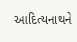આદિત્યનાથને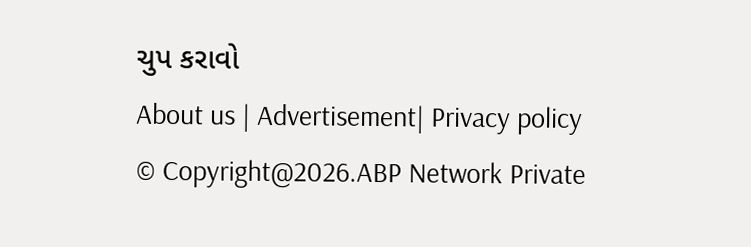ચુપ કરાવો
About us | Advertisement| Privacy policy
© Copyright@2026.ABP Network Private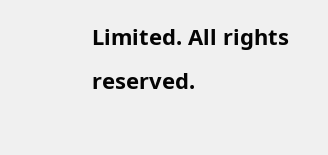Limited. All rights reserved.